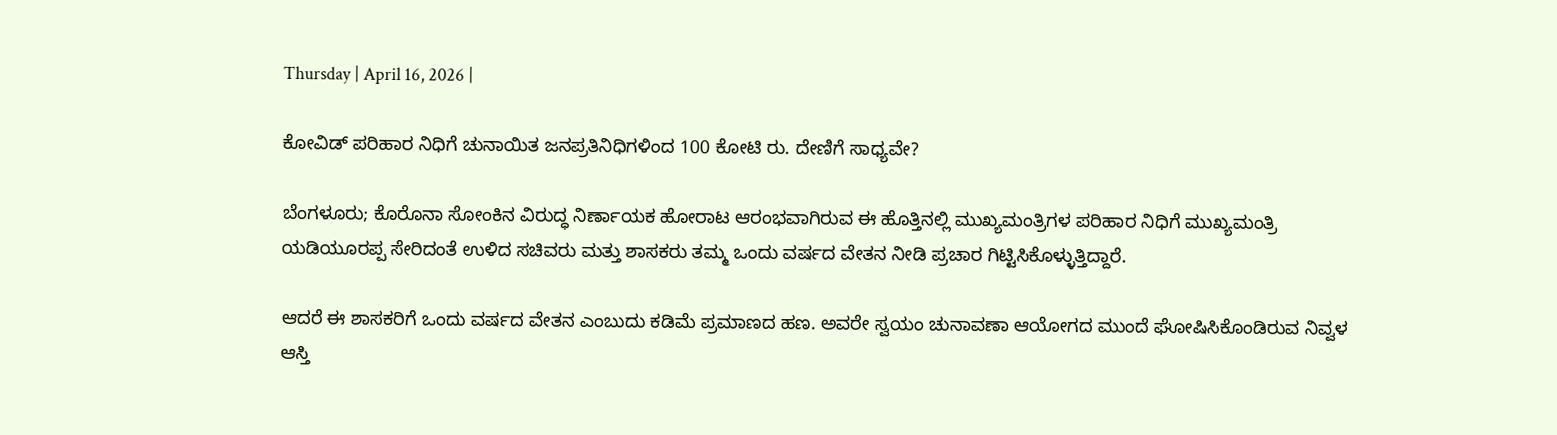Thursday | April 16, 2026 |

ಕೋವಿಡ್‌ ಪರಿಹಾರ ನಿಧಿಗೆ ಚುನಾಯಿತ ಜನಪ್ರತಿನಿಧಿಗಳಿಂದ 100 ಕೋಟಿ ರು. ದೇಣಿಗೆ ಸಾಧ್ಯವೇ?

ಬೆಂಗಳೂರು; ಕೊರೊನಾ ಸೋಂಕಿನ ವಿರುದ್ಧ ನಿರ್ಣಾಯಕ ಹೋರಾಟ ಆರಂಭವಾಗಿರುವ ಈ ಹೊತ್ತಿನಲ್ಲಿ ಮುಖ್ಯಮಂತ್ರಿಗಳ ಪರಿಹಾರ ನಿಧಿಗೆ ಮುಖ್ಯಮಂತ್ರಿ ಯಡಿಯೂರಪ್ಪ ಸೇರಿದಂತೆ ಉಳಿದ ಸಚಿವರು ಮತ್ತು ಶಾಸಕರು ತಮ್ಮ ಒಂದು ವರ್ಷದ ವೇತನ ನೀಡಿ ಪ್ರಚಾರ ಗಿಟ್ಟಿಸಿಕೊಳ್ಳುತ್ತಿದ್ದಾರೆ.

ಆದರೆ ಈ ಶಾಸಕರಿಗೆ ಒಂದು ವರ್ಷದ ವೇತನ ಎಂಬುದು ಕಡಿಮೆ ಪ್ರಮಾಣದ ಹಣ. ಅವರೇ ಸ್ವಯಂ ಚುನಾವಣಾ ಆಯೋಗದ ಮುಂದೆ ಘೋಷಿಸಿಕೊಂಡಿರುವ ನಿವ್ವಳ  ಆಸ್ತಿ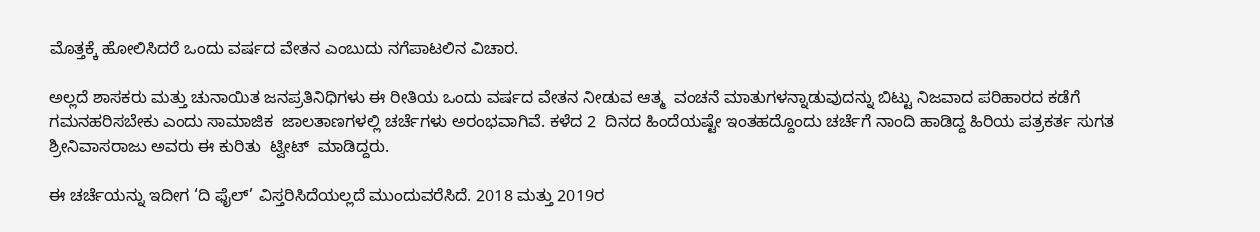ಮೊತ್ತಕ್ಕೆ ಹೋಲಿಸಿದರೆ ಒಂದು ವರ್ಷದ ವೇತನ ಎಂಬುದು ನಗೆಪಾಟಲಿನ ವಿಚಾರ.

ಅಲ್ಲದೆ ಶಾಸಕರು ಮತ್ತು ಚುನಾಯಿತ ಜನಪ್ರತಿನಿಧಿಗಳು ಈ ರೀತಿಯ ಒಂದು ವರ್ಷದ ವೇತನ ನೀಡುವ ಆತ್ಮ  ವಂಚನೆ ಮಾತುಗಳನ್ನಾಡುವುದನ್ನು ಬಿಟ್ಟು ನಿಜವಾದ ಪರಿಹಾರದ ಕಡೆಗೆ ಗಮನಹರಿಸಬೇಕು ಎಂದು ಸಾಮಾಜಿಕ  ಜಾಲತಾಣಗಳಲ್ಲಿ ಚರ್ಚೆಗಳು ಅರಂಭವಾಗಿವೆ. ಕಳೆದ 2  ದಿನದ ಹಿಂದೆಯಷ್ಟೇ ಇಂತಹದ್ದೊಂದು ಚರ್ಚೆಗೆ ನಾಂದಿ ಹಾಡಿದ್ದ ಹಿರಿಯ ಪತ್ರಕರ್ತ ಸುಗತ ಶ್ರೀನಿವಾಸರಾಜು ಅವರು ಈ ಕುರಿತು  ಟ್ವೀಟ್‌  ಮಾಡಿದ್ದರು.

ಈ ಚರ್ಚೆಯನ್ನು ಇದೀಗ ‘ದಿ ಫೈಲ್‌’ ವಿಸ್ತರಿಸಿದೆಯಲ್ಲದೆ ಮುಂದುವರೆಸಿದೆ. 2018 ಮತ್ತು 2019ರ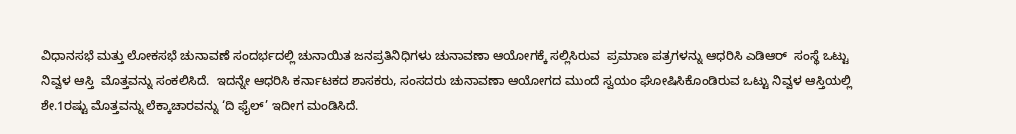ವಿಧಾನಸಭೆ ಮತ್ತು ಲೋಕಸಭೆ ಚುನಾವಣೆ ಸಂದರ್ಭದಲ್ಲಿ ಚುನಾಯಿತ ಜನಪ್ರತಿನಿಧಿಗಳು ಚುನಾವಣಾ ಆಯೋಗಕ್ಕೆ ಸಲ್ಲಿಸಿರುವ  ಪ್ರಮಾಣ ಪತ್ರಗಳನ್ನು ಆಧರಿಸಿ ಎಡಿಆರ್‌  ಸಂಸ್ಥೆ ಒಟ್ಟು ನಿವ್ವಳ ಆಸ್ತಿ  ಮೊತ್ತವನ್ನು ಸಂಕಲಿಸಿದೆ.  ಇದನ್ನೇ ಆಧರಿಸಿ ಕರ್ನಾಟಕದ ಶಾಸಕರು, ಸಂಸದರು ಚುನಾವಣಾ ಆಯೋಗದ ಮುಂದೆ ಸ್ವಯಂ ಘೋಷಿಸಿಕೊಂಡಿರುವ ಒಟ್ಟು ನಿವ್ವಳ ಆಸ್ತಿಯಲ್ಲಿ ಶೇ.1ರಷ್ಟು ಮೊತ್ತವನ್ನು ಲೆಕ್ಕಾಚಾರವನ್ನು ‘ದಿ ಫೈಲ್‌’ ಇದೀಗ ಮಂಡಿಸಿದೆ.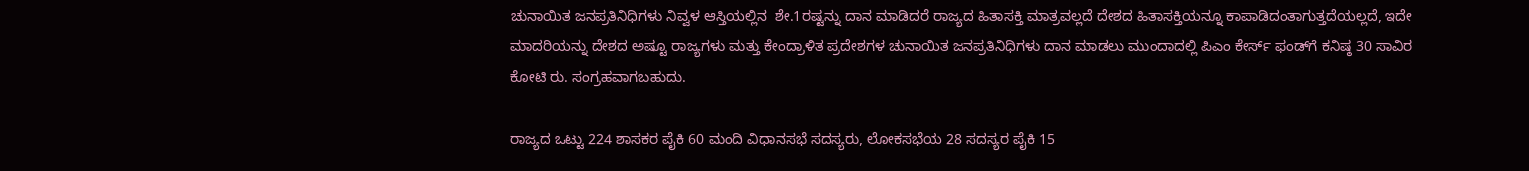ಚುನಾಯಿತ ಜನಪ್ರತಿನಿಧಿಗಳು ನಿವ್ವಳ ಆಸ್ತಿಯಲ್ಲಿನ  ಶೇ.1ರಷ್ಟನ್ನು ದಾನ ಮಾಡಿದರೆ ರಾಜ್ಯದ ಹಿತಾಸಕ್ತಿ ಮಾತ್ರವಲ್ಲದೆ ದೇಶದ ಹಿತಾಸಕ್ತಿಯನ್ನೂ ಕಾಪಾಡಿದಂತಾಗುತ್ತದೆಯಲ್ಲದೆ, ಇದೇ ಮಾದರಿಯನ್ನು ದೇಶದ ಅಷ್ಟೂ ರಾಜ್ಯಗಳು ಮತ್ತು ಕೇಂದ್ರಾಳಿತ ಪ್ರದೇಶಗಳ ಚುನಾಯಿತ ಜನಪ್ರತಿನಿಧಿಗಳು ದಾನ ಮಾಡಲು ಮುಂದಾದಲ್ಲಿ ಪಿಎಂ ಕೇರ್ಸ್ ಫಂಡ್‌ಗೆ ಕನಿಷ್ಠ 30 ಸಾವಿರ ಕೋಟಿ ರು. ಸಂಗ್ರಹವಾಗಬಹುದು.

ರಾಜ್ಯದ ಒಟ್ಟು 224 ಶಾಸಕರ ಪೈಕಿ 60 ಮಂದಿ ವಿಧಾನಸಭೆ ಸದಸ್ಯರು, ಲೋಕಸಭೆಯ 28 ಸದಸ್ಯರ ಪೈಕಿ 15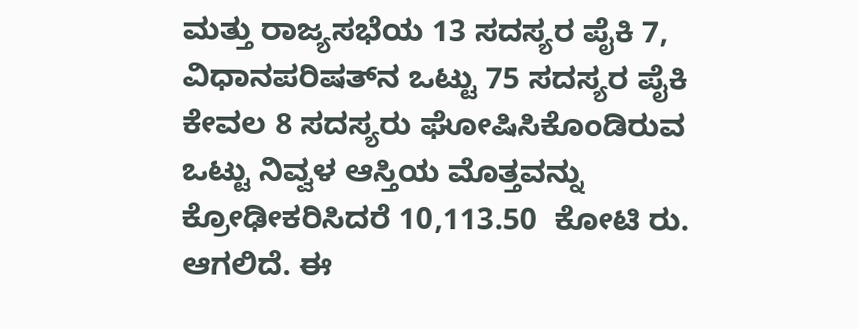ಮತ್ತು ರಾಜ್ಯಸಭೆಯ 13 ಸದಸ್ಯರ ಪೈಕಿ 7,  ವಿಧಾನಪರಿಷತ್‌ನ ಒಟ್ಟು 75 ಸದಸ್ಯರ ಪೈಕಿ ಕೇವಲ 8 ಸದಸ್ಯರು ಘೋಷಿಸಿಕೊಂಡಿರುವ ಒಟ್ಟು ನಿವ್ವಳ ಆಸ್ತಿಯ ಮೊತ್ತವನ್ನು ಕ್ರೋಢೀಕರಿಸಿದರೆ 10,113.50  ಕೋಟಿ ರು. ಆಗಲಿದೆ. ಈ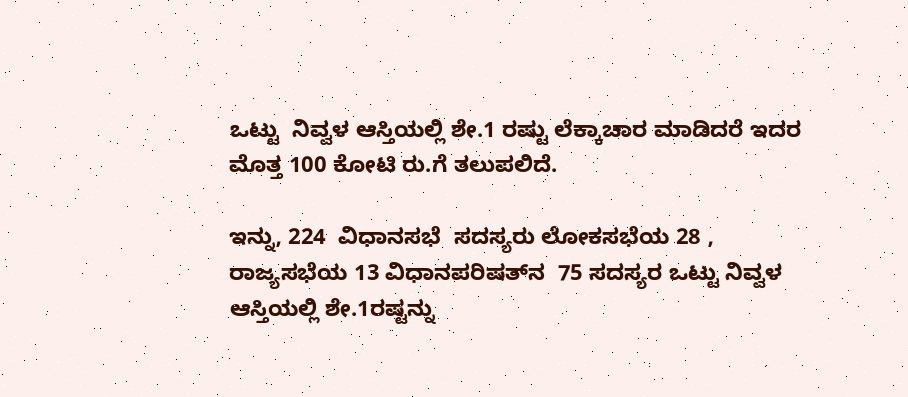ಒಟ್ಟು  ನಿವ್ವಳ ಆಸ್ತಿಯಲ್ಲಿ ಶೇ.1 ರಷ್ಟು ಲೆಕ್ಕಾಚಾರ ಮಾಡಿದರೆ ಇದರ ಮೊತ್ತ 100 ಕೋಟಿ ರು.ಗೆ ತಲುಪಲಿದೆ.

ಇನ್ನು, 224  ವಿಧಾನಸಭೆ  ಸದಸ್ಯರು ಲೋಕಸಭೆಯ 28 , ರಾಜ್ಯಸಭೆಯ 13 ವಿಧಾನಪರಿಷತ್‌ನ  75 ಸದಸ್ಯರ ಒಟ್ಟು ನಿವ್ವಳ ಆಸ್ತಿಯಲ್ಲಿ ಶೇ.1ರಷ್ಟನ್ನು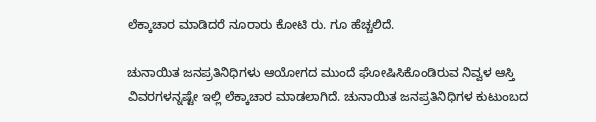ಲೆಕ್ಕಾಚಾರ ಮಾಡಿದರೆ ನೂರಾರು ಕೋಟಿ ರು. ಗೂ ಹೆಚ್ಚಲಿದೆ.

ಚುನಾಯಿತ ಜನಪ್ರತಿನಿಧಿಗಳು ಆಯೋಗದ ಮುಂದೆ ಘೋಷಿಸಿಕೊಂಡಿರುವ ನಿವ್ವಳ ಆಸ್ತಿ ವಿವರಗಳನ್ನಷ್ಟೇ ಇಲ್ಲಿ ಲೆಕ್ಕಾಚಾರ ಮಾಡಲಾಗಿದೆ. ಚುನಾಯಿತ ಜನಪ್ರತಿನಿಧಿಗಳ ಕುಟುಂಬದ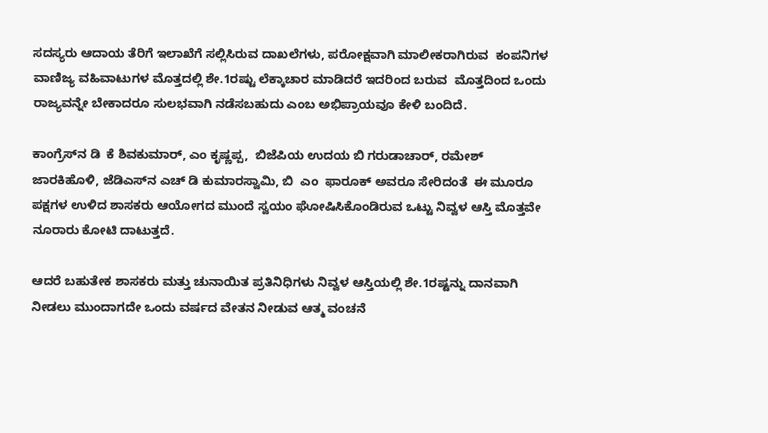ಸದಸ್ಯರು ಆದಾಯ ತೆರಿಗೆ ಇಲಾಖೆಗೆ ಸಲ್ಲಿಸಿರುವ ದಾಖಲೆಗಳು, ಪರೋಕ್ಷವಾಗಿ ಮಾಲೀಕರಾಗಿರುವ  ಕಂಪನಿಗಳ ವಾಣಿಜ್ಯ ವಹಿವಾಟುಗಳ ಮೊತ್ತದಲ್ಲಿ ಶೇ.1ರಷ್ಟು ಲೆಕ್ಕಾಚಾರ ಮಾಡಿದರೆ ಇದರಿಂದ ಬರುವ  ಮೊತ್ತದಿಂದ ಒಂದು ರಾಜ್ಯವನ್ನೇ ಬೇಕಾದರೂ ಸುಲಭವಾಗಿ ನಡೆಸಬಹುದು ಎಂಬ ಅಭಿಪ್ರಾಯವೂ ಕೇಳಿ ಬಂದಿದೆ.

ಕಾಂಗ್ರೆಸ್‌ನ ಡಿ  ಕೆ ಶಿವಕುಮಾರ್‌, ಎಂ ಕೃಷ್ಣಪ್ಪ,  ಬಿಜೆಪಿಯ ಉದಯ ಬಿ ಗರುಡಾಚಾರ್‌, ರಮೇಶ್‌ ಜಾರಕಿಹೊಳಿ, ಜೆಡಿಎಸ್‌ನ ಎಚ್‌ ಡಿ ಕುಮಾರಸ್ವಾಮಿ, ಬಿ  ಎಂ  ಫಾರೂಕ್‌ ಅವರೂ ಸೇರಿದಂತೆ  ಈ ಮೂರೂ ಪಕ್ಷಗಳ ಉಳಿದ ಶಾಸಕರು ಆಯೋಗದ ಮುಂದೆ ಸ್ವಯಂ ಘೋಷಿಸಿಕೊಂಡಿರುವ ಒಟ್ಟು ನಿವ್ವಳ ಆಸ್ತಿ ಮೊತ್ತವೇ ನೂರಾರು ಕೋಟಿ ದಾಟುತ್ತದೆ.

ಆದರೆ ಬಹುತೇಕ ಶಾಸಕರು ಮತ್ತು ಚುನಾಯಿತ ಪ್ರತಿನಿಧಿಗಳು ನಿವ್ವಳ ಆಸ್ತಿಯಲ್ಲಿ ಶೇ.1ರಷ್ಟನ್ನು ದಾನವಾಗಿ ನೀಡಲು ಮುಂದಾಗದೇ ಒಂದು ವರ್ಷದ ವೇತನ ನೀಡುವ ಆತ್ಮ ವಂಚನೆ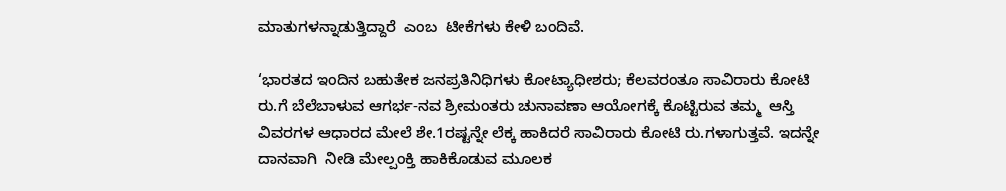ಮಾತುಗಳನ್ನಾಡುತ್ತಿದ್ದಾರೆ  ಎಂಬ  ಟೀಕೆಗಳು ಕೇಳಿ ಬಂದಿವೆ.

‘ಭಾರತದ ಇಂದಿನ ಬಹುತೇಕ ಜನಪ್ರತಿನಿಧಿಗಳು ಕೋಟ್ಯಾಧೀಶರು; ಕೆಲವರಂತೂ ಸಾವಿರಾರು ಕೋಟಿ ರು.ಗೆ ಬೆಲೆಬಾಳುವ ಆಗರ್ಭ-ನವ ಶ್ರೀಮಂತರು ಚುನಾವಣಾ ಆಯೋಗಕ್ಕೆ ಕೊಟ್ಟಿರುವ ತಮ್ಮ  ಆಸ್ತಿ ವಿವರಗಳ ಆಧಾರದ ಮೇಲೆ ಶೇ.1ರಷ್ಟನ್ನೇ ಲೆಕ್ಕ ಹಾಕಿದರೆ ಸಾವಿರಾರು ಕೋಟಿ ರು.ಗಳಾಗುತ್ತವೆ. ಇದನ್ನೇ ದಾನವಾಗಿ  ನೀಡಿ ಮೇಲ್ಪಂಕ್ತಿ ಹಾಕಿಕೊಡುವ ಮೂಲಕ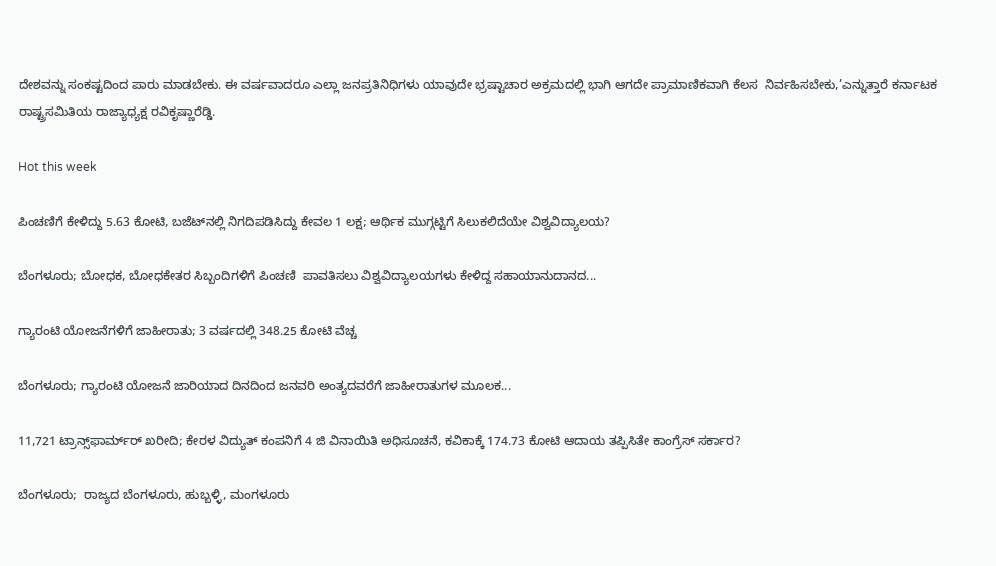ದೇ‍ಶವನ್ನು ಸಂಕಷ್ಟದಿಂದ ಪಾರು ಮಾಡಬೇಕು. ಈ ವರ್ಷವಾದರೂ ಎಲ್ಲಾ ಜನಪ್ರತಿನಿಧಿಗಳು ಯಾವುದೇ ಭ್ರಷ್ಟಾಚಾರ ಅಕ್ರಮದಲ್ಲಿ ಭಾಗಿ ಆಗದೇ ಪ್ರಾಮಾಣಿಕವಾಗಿ ಕೆಲಸ  ನಿರ್ವಹಿಸಬೇಕು,’ಎನ್ನುತ್ತಾರೆ ಕರ್ನಾಟಕ ರಾಷ್ಟ್ರಸಮಿತಿಯ ರಾಜ್ಯಾಧ್ಯಕ್ಷ ರವಿಕೃಷ್ಣಾರೆಡ್ಡಿ.

Hot this week

ಪಿಂಚಣಿಗೆ ಕೇಳಿದ್ದು 5.63 ಕೋಟಿ, ಬಜೆಟ್‌ನಲ್ಲಿ ನಿಗದಿಪಡಿಸಿದ್ದು ಕೇವಲ 1 ಲಕ್ಷ; ಆರ್ಥಿಕ ಮುಗ್ಗಟ್ಟಿಗೆ ಸಿಲುಕಲಿದೆಯೇ ವಿಶ್ವವಿದ್ಯಾಲಯ?

ಬೆಂಗಳೂರು; ಬೋಧಕ, ಬೋಧಕೇತರ ಸಿಬ್ಬಂದಿಗಳಿಗೆ ಪಿಂಚಣಿ  ಪಾವತಿಸಲು ವಿಶ್ವವಿದ್ಯಾಲಯಗಳು ಕೇಳಿದ್ದ ಸಹಾಯಾನುದಾನದ...

ಗ್ಯಾರಂಟಿ ಯೋಜನೆಗಳಿಗೆ ಜಾಹೀರಾತು; 3 ವರ್ಷದಲ್ಲಿ 348.25 ಕೋಟಿ ವೆಚ್ಚ

ಬೆಂಗಳೂರು; ಗ್ಯಾರಂಟಿ ಯೋಜನೆ ಜಾರಿಯಾದ ದಿನದಿಂದ ಜನವರಿ ಅಂತ್ಯದವರೆಗೆ ಜಾಹೀರಾತುಗಳ ಮೂಲಕ...

11,721 ಟ್ರಾನ್ಸ್‌ಫಾರ್ಮ್‌ರ್ ಖರೀದಿ; ಕೇರಳ ವಿದ್ಯುತ್ ಕಂಪನಿಗೆ 4 ಜಿ ವಿನಾಯಿತಿ ಅಧಿಸೂಚನೆ, ಕವಿಕಾಕ್ಕೆ 174.73 ಕೋಟಿ ಆದಾಯ ತಪ್ಪಿಸಿತೇ ಕಾಂಗ್ರೆಸ್ ಸರ್ಕಾರ?

ಬೆಂಗಳೂರು;  ರಾಜ್ಯದ ಬೆಂಗಳೂರು, ಹುಬ್ಬಳ್ಳಿ, ಮಂಗಳೂರು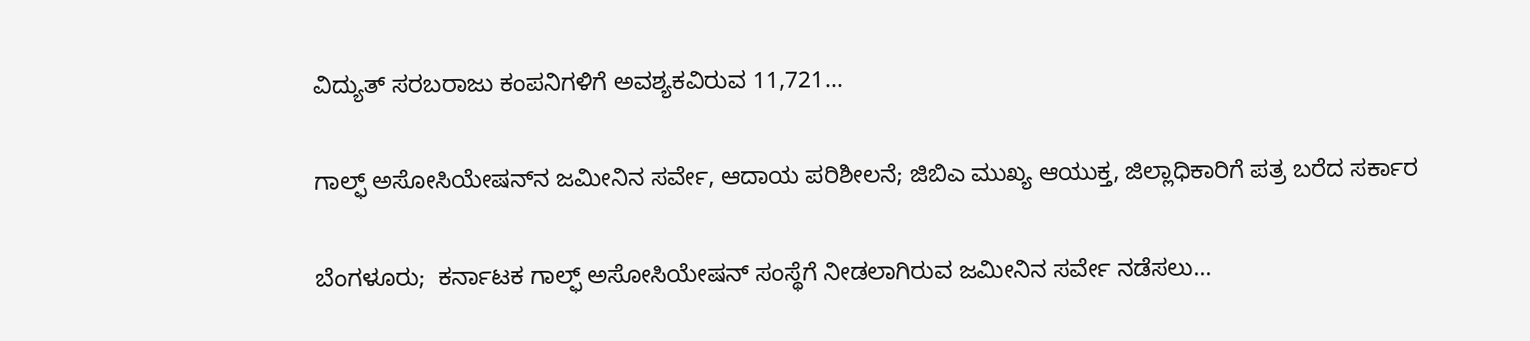ವಿದ್ಯುತ್ ಸರಬರಾಜು ಕಂಪನಿಗಳಿಗೆ ಅವಶ್ಯಕವಿರುವ 11,721...

ಗಾಲ್ಫ್‌ ಅಸೋಸಿಯೇಷನ್‌ನ ಜಮೀನಿನ ಸರ್ವೇ, ಆದಾಯ ಪರಿಶೀಲನೆ; ಜಿಬಿಎ ಮುಖ್ಯ ಆಯುಕ್ತ, ಜಿಲ್ಲಾಧಿಕಾರಿಗೆ ಪತ್ರ ಬರೆದ ಸರ್ಕಾರ

ಬೆಂಗಳೂರು;  ಕರ್ನಾಟಕ ಗಾಲ್ಫ್‌ ಅಸೋಸಿಯೇಷನ್ ಸಂಸ್ಥೆಗೆ ನೀಡಲಾಗಿರುವ ಜಮೀನಿನ ಸರ್ವೇ ನಡೆಸಲು...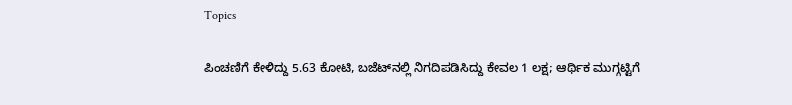Topics

ಪಿಂಚಣಿಗೆ ಕೇಳಿದ್ದು 5.63 ಕೋಟಿ, ಬಜೆಟ್‌ನಲ್ಲಿ ನಿಗದಿಪಡಿಸಿದ್ದು ಕೇವಲ 1 ಲಕ್ಷ; ಆರ್ಥಿಕ ಮುಗ್ಗಟ್ಟಿಗೆ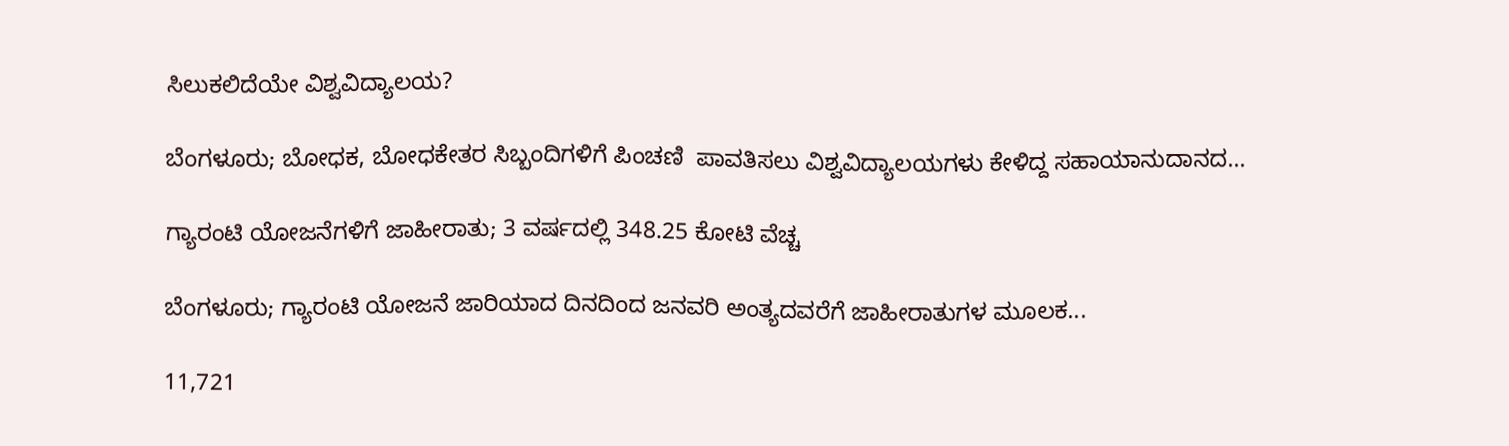ಸಿಲುಕಲಿದೆಯೇ ವಿಶ್ವವಿದ್ಯಾಲಯ?

ಬೆಂಗಳೂರು; ಬೋಧಕ, ಬೋಧಕೇತರ ಸಿಬ್ಬಂದಿಗಳಿಗೆ ಪಿಂಚಣಿ  ಪಾವತಿಸಲು ವಿಶ್ವವಿದ್ಯಾಲಯಗಳು ಕೇಳಿದ್ದ ಸಹಾಯಾನುದಾನದ...

ಗ್ಯಾರಂಟಿ ಯೋಜನೆಗಳಿಗೆ ಜಾಹೀರಾತು; 3 ವರ್ಷದಲ್ಲಿ 348.25 ಕೋಟಿ ವೆಚ್ಚ

ಬೆಂಗಳೂರು; ಗ್ಯಾರಂಟಿ ಯೋಜನೆ ಜಾರಿಯಾದ ದಿನದಿಂದ ಜನವರಿ ಅಂತ್ಯದವರೆಗೆ ಜಾಹೀರಾತುಗಳ ಮೂಲಕ...

11,721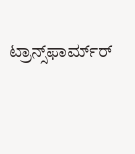ಟ್ರಾನ್ಸ್‌ಫಾರ್ಮ್‌ರ್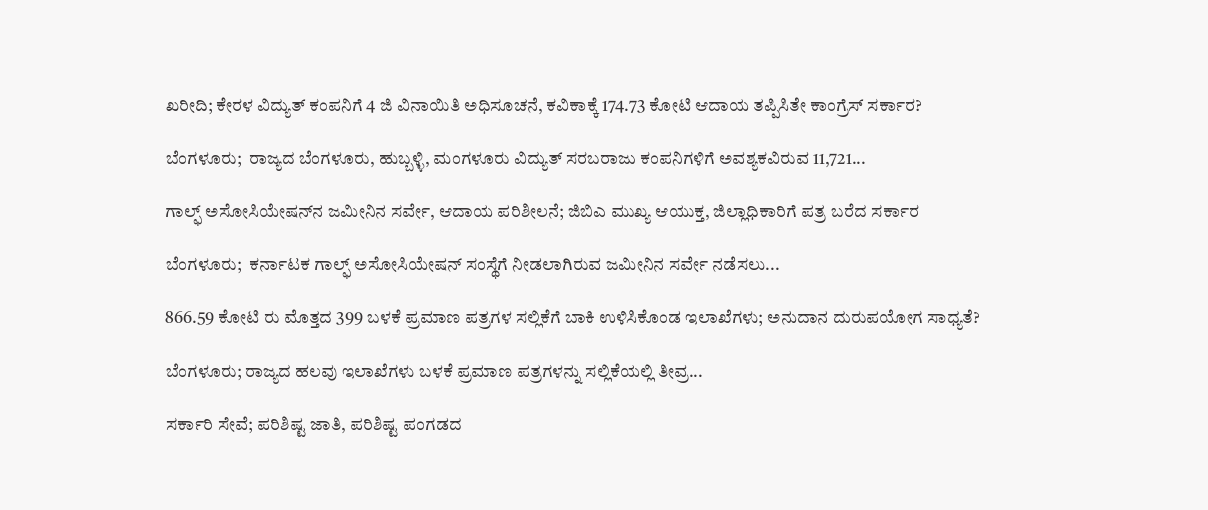ಖರೀದಿ; ಕೇರಳ ವಿದ್ಯುತ್ ಕಂಪನಿಗೆ 4 ಜಿ ವಿನಾಯಿತಿ ಅಧಿಸೂಚನೆ, ಕವಿಕಾಕ್ಕೆ 174.73 ಕೋಟಿ ಆದಾಯ ತಪ್ಪಿಸಿತೇ ಕಾಂಗ್ರೆಸ್ ಸರ್ಕಾರ?

ಬೆಂಗಳೂರು;  ರಾಜ್ಯದ ಬೆಂಗಳೂರು, ಹುಬ್ಬಳ್ಳಿ, ಮಂಗಳೂರು ವಿದ್ಯುತ್ ಸರಬರಾಜು ಕಂಪನಿಗಳಿಗೆ ಅವಶ್ಯಕವಿರುವ 11,721...

ಗಾಲ್ಫ್‌ ಅಸೋಸಿಯೇಷನ್‌ನ ಜಮೀನಿನ ಸರ್ವೇ, ಆದಾಯ ಪರಿಶೀಲನೆ; ಜಿಬಿಎ ಮುಖ್ಯ ಆಯುಕ್ತ, ಜಿಲ್ಲಾಧಿಕಾರಿಗೆ ಪತ್ರ ಬರೆದ ಸರ್ಕಾರ

ಬೆಂಗಳೂರು;  ಕರ್ನಾಟಕ ಗಾಲ್ಫ್‌ ಅಸೋಸಿಯೇಷನ್ ಸಂಸ್ಥೆಗೆ ನೀಡಲಾಗಿರುವ ಜಮೀನಿನ ಸರ್ವೇ ನಡೆಸಲು...

866.59 ಕೋಟಿ ರು ಮೊತ್ತದ 399 ಬಳಕೆ ಪ್ರಮಾಣ ಪತ್ರಗಳ ಸಲ್ಲಿಕೆಗೆ ಬಾಕಿ ಉಳಿಸಿಕೊಂಡ ಇಲಾಖೆಗಳು; ಅನುದಾನ ದುರುಪಯೋಗ ಸಾಧ್ಯತೆ?

ಬೆಂಗಳೂರು; ರಾಜ್ಯದ ಹಲವು ಇಲಾಖೆಗಳು ಬಳಕೆ ಪ್ರಮಾಣ ಪತ್ರಗಳನ್ನು ಸಲ್ಲಿಕೆಯಲ್ಲಿ ತೀವ್ರ...

ಸರ್ಕಾರಿ ಸೇವೆ; ಪರಿಶಿಷ್ಟ ಜಾತಿ, ಪರಿಶಿಷ್ಟ ಪಂಗಡದ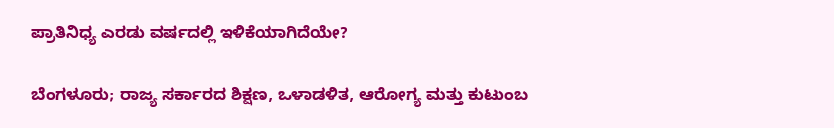ಪ್ರಾತಿನಿಧ್ಯ ಎರಡು ವರ್ಷದಲ್ಲಿ ಇಳಿಕೆಯಾಗಿದೆಯೇ?

ಬೆಂಗಳೂರು; ರಾಜ್ಯ ಸರ್ಕಾರದ ಶಿಕ್ಷಣ, ಒಳಾಡಳಿತ, ಆರೋಗ್ಯ ಮತ್ತು ಕುಟುಂಬ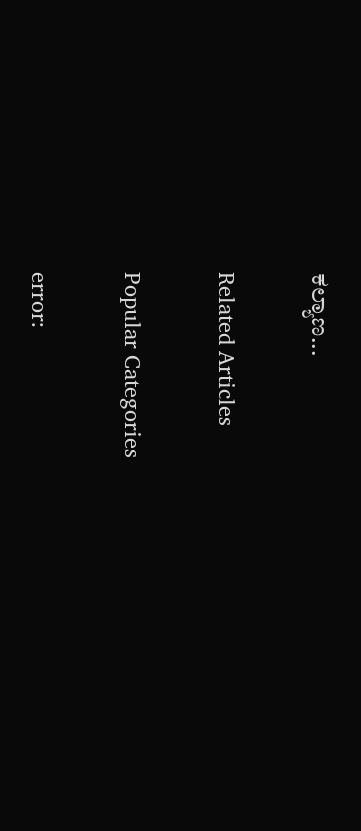ಕಲ್ಯಾಣ...

Related Articles

Popular Categories

error: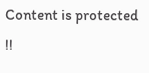Content is protected !!